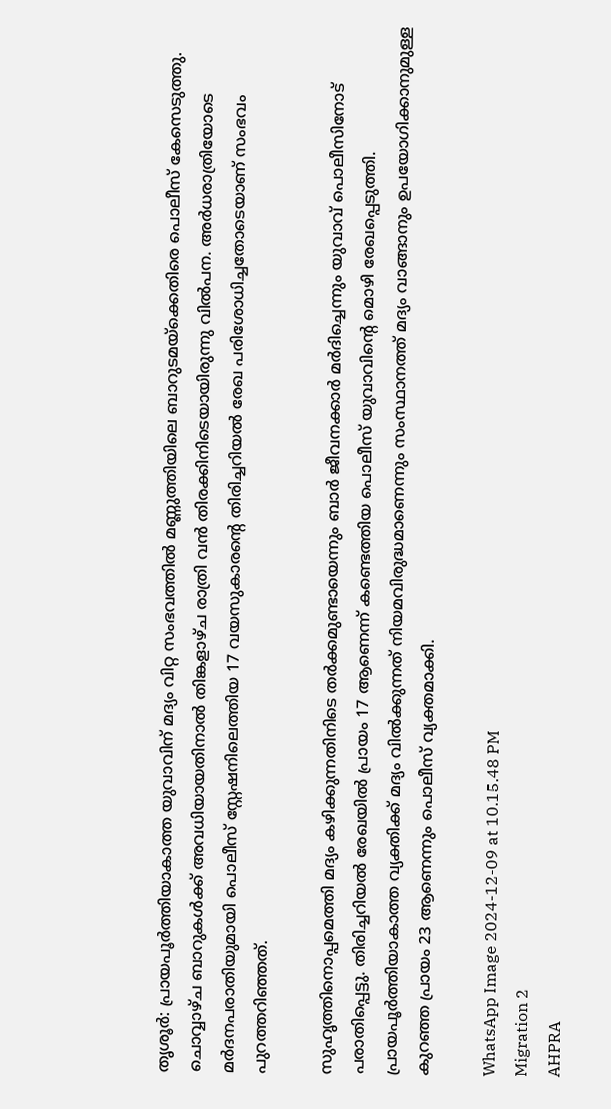തൃശൂർ: പ്രായപൂർത്തിയാകാത്ത യുവാവിന് മദ്യം വിറ്റ സംഭവത്തിൽ മണ്ണുത്തിയിലെ ബാറുടമയ്‌ക്കെതിരെ പൊലീസ് കേസെടുത്തു. ചൊവ്വാഴ്ച ബാറുകൾക്ക് അവധിയായതിനാൽ തിങ്കളാഴ്ച രാത്രി വൻ തിരക്കിനിടെയായിരുന്നു വിൽപന. അർധരാത്രിയോടെ മർദനപരാതിയുമായി പൊലീസ് സ്റ്റേഷനിലെത്തിയ 17 വയസുകാരന്റെ തിരിച്ചറിയൽ രേഖ പരിശോധിച്ചതോടെയാണ് സംഭവം പുറത്തറിഞ്ഞത്.

സുഹൃത്തിനൊപ്പമെത്തി മദ്യം കഴിക്കുന്നതിനിടെ തർക്കമുണ്ടായെന്നും ബാർ ജീവനക്കാർ മർദിച്ചെന്നും യുവാവ് പൊലീസിനോട് പരാതിപ്പെട്ടു. തിരിച്ചറിയൽ രേഖയിൽ പ്രായം 17 ആണെന്ന് കണ്ടെത്തിയ പൊലീസ് യുവാവിന്റെ മൊഴി രേഖപ്പെടുത്തി. പ്രായപൂർത്തിയാകാത്ത വ്യക്തിക്ക് മദ്യം വിൽക്കുന്നത് നിയമവിരുദ്ധമാണെന്നും സംസ്ഥാനത്ത് മദ്യം വാങ്ങാനും ഉപയോഗിക്കാനുമുള്ള കുറഞ്ഞ പ്രായം 23 ആണെന്നും പൊലീസ് വ്യക്തമാക്കി.

WhatsApp Image 2024-12-09 at 10.15.48 PM
Migration 2
AHPRA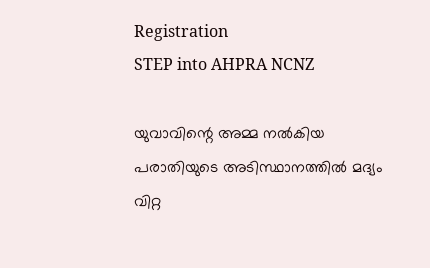Registration
STEP into AHPRA NCNZ

യുവാവിന്റെ അമ്മ നൽകിയ പരാതിയുടെ അടിസ്ഥാനത്തിൽ മദ്യം വിറ്റ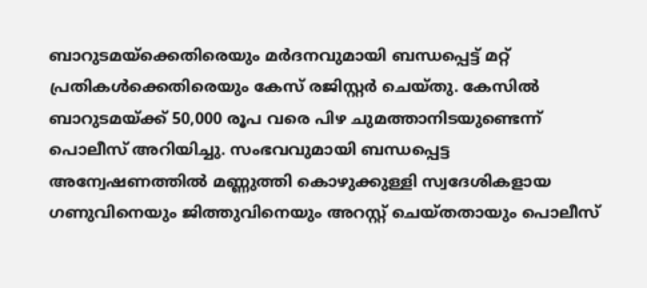ബാറുടമയ്‌ക്കെതിരെയും മർദനവുമായി ബന്ധപ്പെട്ട് മറ്റ് പ്രതികൾക്കെതിരെയും കേസ് രജിസ്റ്റർ ചെയ്തു. കേസിൽ ബാറുടമയ്ക്ക് 50,000 രൂപ വരെ പിഴ ചുമത്താനിടയുണ്ടെന്ന് പൊലീസ് അറിയിച്ചു. സംഭവവുമായി ബന്ധപ്പെട്ട അന്വേഷണത്തിൽ മണ്ണുത്തി കൊഴുക്കുള്ളി സ്വദേശികളായ ഗണുവിനെയും ജിത്തുവിനെയും അറസ്റ്റ് ചെയ്തതായും പൊലീസ്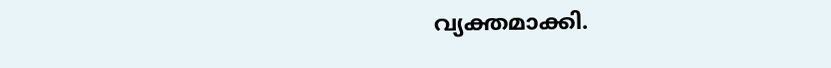വ്യക്തമാക്കി.